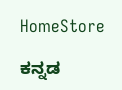HomeStore

ಕನ್ನಡ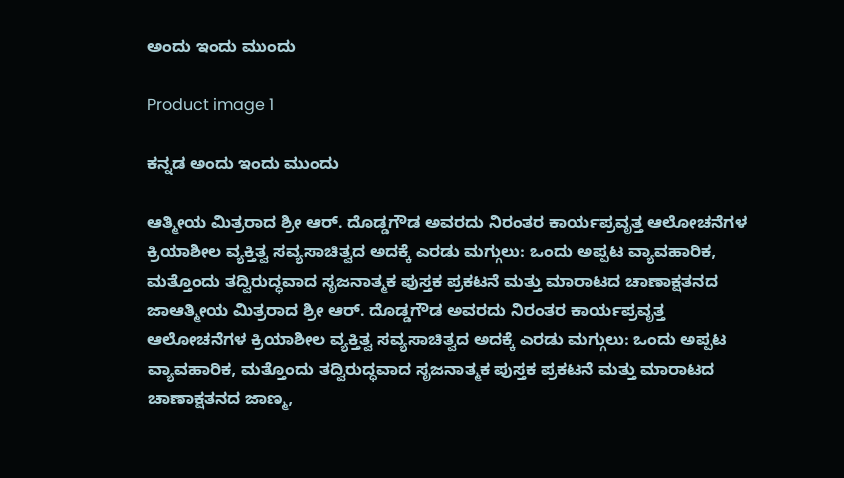ಅಂದು ಇಂದು ಮುಂದು

Product image 1

ಕನ್ನಡ ಅಂದು ಇಂದು ಮುಂದು

ಆತ್ಮೀಯ ಮಿತ್ರರಾದ ಶ್ರೀ ಆರ್. ದೊಡ್ಡಗೌಡ ಅವರದು ನಿರಂತರ ಕಾರ್ಯಪ್ರವೃತ್ತ ಆಲೋಚನೆಗಳ ಕ್ರಿಯಾಶೀಲ ವ್ಯಕ್ತಿತ್ವ ಸವ್ಯಸಾಚಿತ್ವದ ಅದಕ್ಕೆ ಎರಡು ಮಗ್ಗುಲು: ಒಂದು ಅಪ್ಪಟ ವ್ಯಾವಹಾರಿಕ, ಮತ್ತೊಂದು ತದ್ವಿರುದ್ಧವಾದ ಸೃಜನಾತ್ಮಕ ಪುಸ್ತಕ ಪ್ರಕಟನೆ ಮತ್ತು ಮಾರಾಟದ ಚಾಣಾಕ್ಷತನದ ಜಾಆತ್ಮೀಯ ಮಿತ್ರರಾದ ಶ್ರೀ ಆರ್. ದೊಡ್ಡಗೌಡ ಅವರದು ನಿರಂತರ ಕಾರ್ಯಪ್ರವೃತ್ತ ಆಲೋಚನೆಗಳ ಕ್ರಿಯಾಶೀಲ ವ್ಯಕ್ತಿತ್ವ ಸವ್ಯಸಾಚಿತ್ವದ ಅದಕ್ಕೆ ಎರಡು ಮಗ್ಗುಲು: ಒಂದು ಅಪ್ಪಟ ವ್ಯಾವಹಾರಿಕ, ಮತ್ತೊಂದು ತದ್ವಿರುದ್ಧವಾದ ಸೃಜನಾತ್ಮಕ ಪುಸ್ತಕ ಪ್ರಕಟನೆ ಮತ್ತು ಮಾರಾಟದ ಚಾಣಾಕ್ಷತನದ ಜಾಣ್ಮ,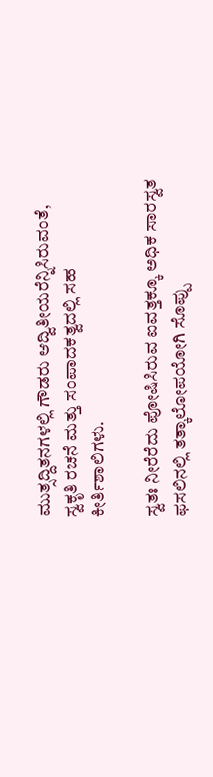ಮುತ್ಸದ್ದಿತನಗಳಲ್ಲಿ ಗೌಡರು ಆದ್ವಿತೀಯರೆನ್ನಿಸಿರುವಂತೆ, ಸ್ವಕೃತಿ ರಚನೆ ಮತ್ತು ಸಂಪಾದಕತ್ವದಲ್ಲಿ ಸಹ ಕೀರ್ತಿಶಾಲಿಗಳು.

ಸ್ವತಃ ನೀರೆರೆದು ಪೋಷಿಸಿರುವ ಐವತ್ತಕ್ಕೂ ಅಧಿಕ ಸಾರಸ್ವತ ಫಸಲಿನಲ್ಲಿ ತತ್ಕಾಲೋಪಯೋಗಿ ಸೊಪ್ಪು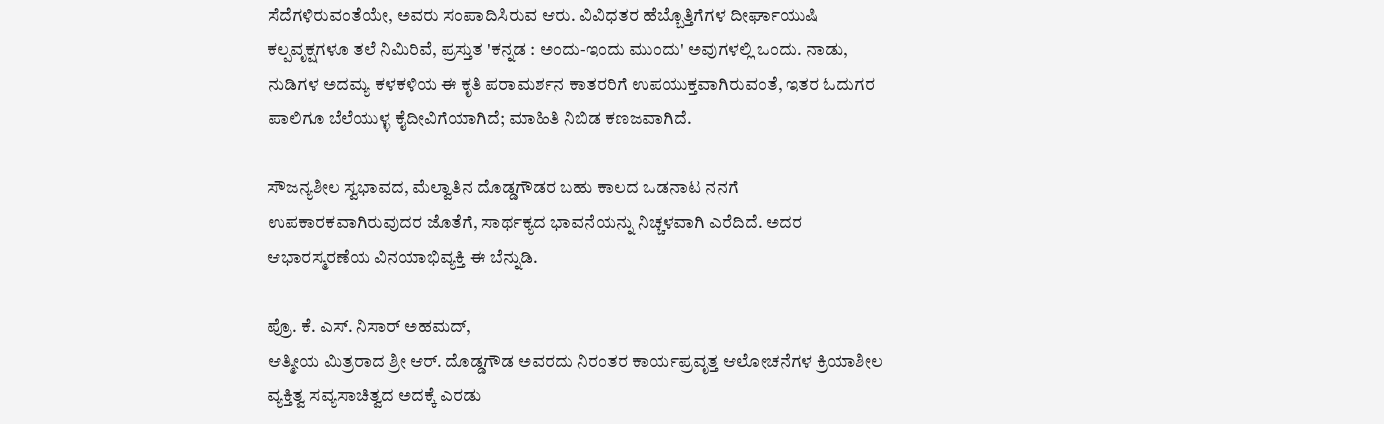ಸೆದೆಗಳಿರುವಂತೆಯೇ, ಅವರು ಸಂಪಾದಿಸಿರುವ ಆರು. ವಿವಿಧತರ ಹೆಬ್ಬೊತ್ತಿಗೆಗಳ ದೀರ್ಘಾಯುಷಿ ಕಲ್ಪವೃಕ್ಷಗಳೂ ತಲೆ ನಿಮಿರಿವೆ, ಪ್ರಸ್ತುತ 'ಕನ್ನಡ : ಅಂದು-ಇಂದು ಮುಂದು' ಅವುಗಳಲ್ಲಿ ಒಂದು. ನಾಡು, ನುಡಿಗಳ ಅದಮ್ಯ ಕಳಕಳಿಯ ಈ ಕೃತಿ ಪರಾಮರ್ಶನ ಕಾತರರಿಗೆ ಉಪಯುಕ್ತವಾಗಿರುವಂತೆ, ಇತರ ಓದುಗರ ಪಾಲಿಗೂ ಬೆಲೆಯುಳ್ಳ ಕೈದೀವಿಗೆಯಾಗಿದೆ; ಮಾಹಿತಿ ನಿಬಿಡ ಕಣಜವಾಗಿದೆ.

ಸೌಜನ್ಯಶೀಲ ಸ್ವಭಾವದ, ಮೆಲ್ವಾತಿನ ದೊಡ್ಡಗೌಡರ ಬಹು ಕಾಲದ ಒಡನಾಟ ನನಗೆ ಉಪಕಾರಕವಾಗಿರುವುದರ ಜೊತೆಗೆ, ಸಾರ್ಥಕ್ಯದ ಭಾವನೆಯನ್ನು ನಿಚ್ಚಳವಾಗಿ ಎರೆದಿದೆ. ಅದರ ಆಭಾರಸ್ಮರಣೆಯ ವಿನಯಾಭಿವ್ಯಕ್ತಿ ಈ ಬೆನ್ನುಡಿ.

ಪ್ರೊ. ಕೆ. ಎಸ್. ನಿಸಾರ್ ಅಹಮದ್,
ಆತ್ಮೀಯ ಮಿತ್ರರಾದ ಶ್ರೀ ಆರ್. ದೊಡ್ಡಗೌಡ ಅವರದು ನಿರಂತರ ಕಾರ್ಯಪ್ರವೃತ್ತ ಆಲೋಚನೆಗಳ ಕ್ರಿಯಾಶೀಲ ವ್ಯಕ್ತಿತ್ವ ಸವ್ಯಸಾಚಿತ್ವದ ಅದಕ್ಕೆ ಎರಡು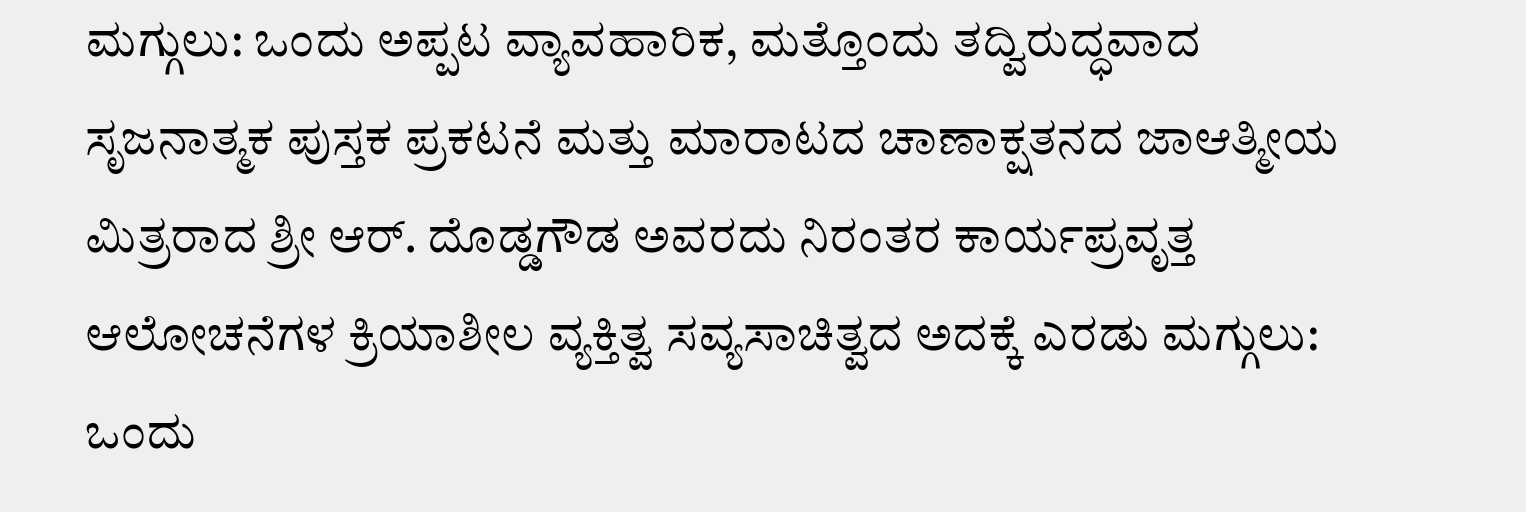ಮಗ್ಗುಲು: ಒಂದು ಅಪ್ಪಟ ವ್ಯಾವಹಾರಿಕ, ಮತ್ತೊಂದು ತದ್ವಿರುದ್ಧವಾದ ಸೃಜನಾತ್ಮಕ ಪುಸ್ತಕ ಪ್ರಕಟನೆ ಮತ್ತು ಮಾರಾಟದ ಚಾಣಾಕ್ಷತನದ ಜಾಆತ್ಮೀಯ ಮಿತ್ರರಾದ ಶ್ರೀ ಆರ್. ದೊಡ್ಡಗೌಡ ಅವರದು ನಿರಂತರ ಕಾರ್ಯಪ್ರವೃತ್ತ ಆಲೋಚನೆಗಳ ಕ್ರಿಯಾಶೀಲ ವ್ಯಕ್ತಿತ್ವ ಸವ್ಯಸಾಚಿತ್ವದ ಅದಕ್ಕೆ ಎರಡು ಮಗ್ಗುಲು: ಒಂದು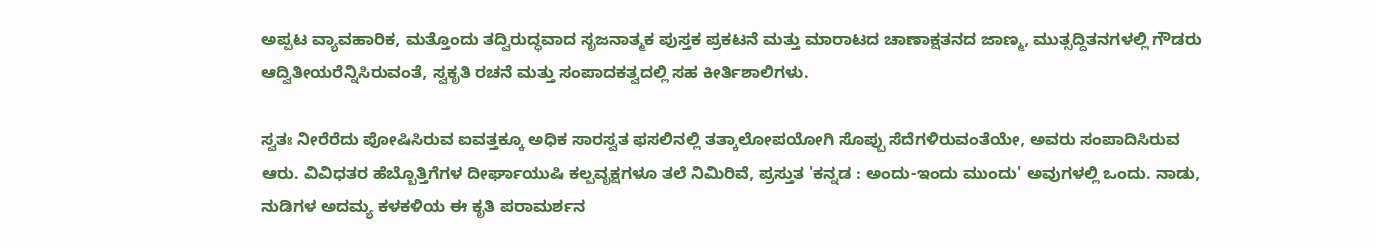ಅಪ್ಪಟ ವ್ಯಾವಹಾರಿಕ, ಮತ್ತೊಂದು ತದ್ವಿರುದ್ಧವಾದ ಸೃಜನಾತ್ಮಕ ಪುಸ್ತಕ ಪ್ರಕಟನೆ ಮತ್ತು ಮಾರಾಟದ ಚಾಣಾಕ್ಷತನದ ಜಾಣ್ಮ, ಮುತ್ಸದ್ದಿತನಗಳಲ್ಲಿ ಗೌಡರು ಆದ್ವಿತೀಯರೆನ್ನಿಸಿರುವಂತೆ, ಸ್ವಕೃತಿ ರಚನೆ ಮತ್ತು ಸಂಪಾದಕತ್ವದಲ್ಲಿ ಸಹ ಕೀರ್ತಿಶಾಲಿಗಳು.

ಸ್ವತಃ ನೀರೆರೆದು ಪೋಷಿಸಿರುವ ಐವತ್ತಕ್ಕೂ ಅಧಿಕ ಸಾರಸ್ವತ ಫಸಲಿನಲ್ಲಿ ತತ್ಕಾಲೋಪಯೋಗಿ ಸೊಪ್ಪು ಸೆದೆಗಳಿರುವಂತೆಯೇ, ಅವರು ಸಂಪಾದಿಸಿರುವ ಆರು. ವಿವಿಧತರ ಹೆಬ್ಬೊತ್ತಿಗೆಗಳ ದೀರ್ಘಾಯುಷಿ ಕಲ್ಪವೃಕ್ಷಗಳೂ ತಲೆ ನಿಮಿರಿವೆ, ಪ್ರಸ್ತುತ 'ಕನ್ನಡ : ಅಂದು-ಇಂದು ಮುಂದು' ಅವುಗಳಲ್ಲಿ ಒಂದು. ನಾಡು, ನುಡಿಗಳ ಅದಮ್ಯ ಕಳಕಳಿಯ ಈ ಕೃತಿ ಪರಾಮರ್ಶನ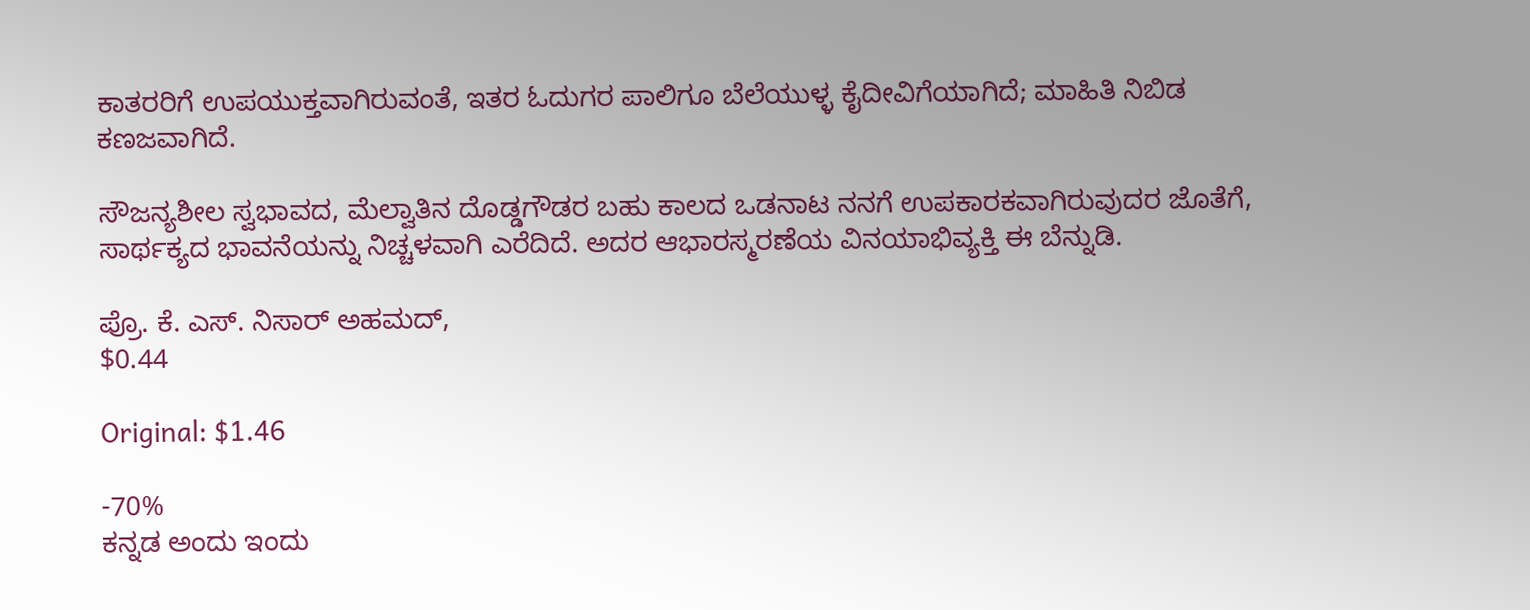ಕಾತರರಿಗೆ ಉಪಯುಕ್ತವಾಗಿರುವಂತೆ, ಇತರ ಓದುಗರ ಪಾಲಿಗೂ ಬೆಲೆಯುಳ್ಳ ಕೈದೀವಿಗೆಯಾಗಿದೆ; ಮಾಹಿತಿ ನಿಬಿಡ ಕಣಜವಾಗಿದೆ.

ಸೌಜನ್ಯಶೀಲ ಸ್ವಭಾವದ, ಮೆಲ್ವಾತಿನ ದೊಡ್ಡಗೌಡರ ಬಹು ಕಾಲದ ಒಡನಾಟ ನನಗೆ ಉಪಕಾರಕವಾಗಿರುವುದರ ಜೊತೆಗೆ, ಸಾರ್ಥಕ್ಯದ ಭಾವನೆಯನ್ನು ನಿಚ್ಚಳವಾಗಿ ಎರೆದಿದೆ. ಅದರ ಆಭಾರಸ್ಮರಣೆಯ ವಿನಯಾಭಿವ್ಯಕ್ತಿ ಈ ಬೆನ್ನುಡಿ.

ಪ್ರೊ. ಕೆ. ಎಸ್. ನಿಸಾರ್ ಅಹಮದ್,
$0.44

Original: $1.46

-70%
ಕನ್ನಡ ಅಂದು ಇಂದು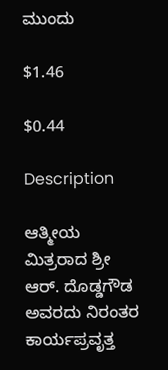ಮುಂದು

$1.46

$0.44

Description

ಆತ್ಮೀಯ ಮಿತ್ರರಾದ ಶ್ರೀ ಆರ್. ದೊಡ್ಡಗೌಡ ಅವರದು ನಿರಂತರ ಕಾರ್ಯಪ್ರವೃತ್ತ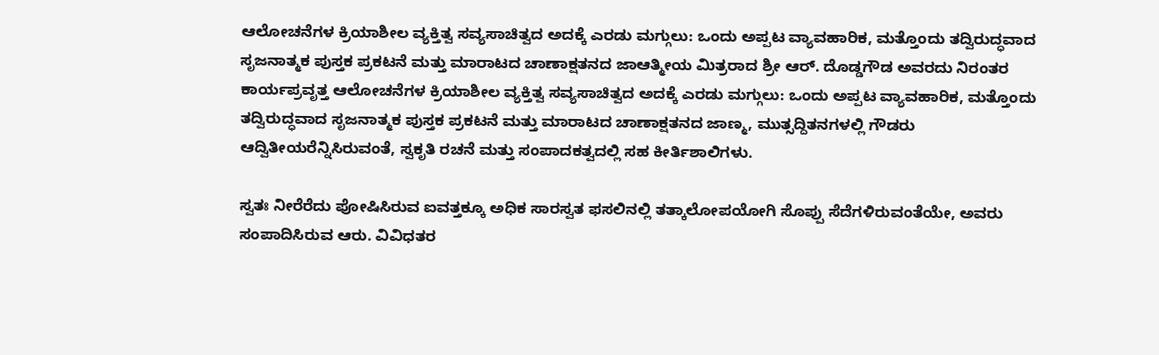ಆಲೋಚನೆಗಳ ಕ್ರಿಯಾಶೀಲ ವ್ಯಕ್ತಿತ್ವ ಸವ್ಯಸಾಚಿತ್ವದ ಅದಕ್ಕೆ ಎರಡು ಮಗ್ಗುಲು: ಒಂದು ಅಪ್ಪಟ ವ್ಯಾವಹಾರಿಕ, ಮತ್ತೊಂದು ತದ್ವಿರುದ್ಧವಾದ ಸೃಜನಾತ್ಮಕ ಪುಸ್ತಕ ಪ್ರಕಟನೆ ಮತ್ತು ಮಾರಾಟದ ಚಾಣಾಕ್ಷತನದ ಜಾಆತ್ಮೀಯ ಮಿತ್ರರಾದ ಶ್ರೀ ಆರ್. ದೊಡ್ಡಗೌಡ ಅವರದು ನಿರಂತರ ಕಾರ್ಯಪ್ರವೃತ್ತ ಆಲೋಚನೆಗಳ ಕ್ರಿಯಾಶೀಲ ವ್ಯಕ್ತಿತ್ವ ಸವ್ಯಸಾಚಿತ್ವದ ಅದಕ್ಕೆ ಎರಡು ಮಗ್ಗುಲು: ಒಂದು ಅಪ್ಪಟ ವ್ಯಾವಹಾರಿಕ, ಮತ್ತೊಂದು ತದ್ವಿರುದ್ಧವಾದ ಸೃಜನಾತ್ಮಕ ಪುಸ್ತಕ ಪ್ರಕಟನೆ ಮತ್ತು ಮಾರಾಟದ ಚಾಣಾಕ್ಷತನದ ಜಾಣ್ಮ, ಮುತ್ಸದ್ದಿತನಗಳಲ್ಲಿ ಗೌಡರು ಆದ್ವಿತೀಯರೆನ್ನಿಸಿರುವಂತೆ, ಸ್ವಕೃತಿ ರಚನೆ ಮತ್ತು ಸಂಪಾದಕತ್ವದಲ್ಲಿ ಸಹ ಕೀರ್ತಿಶಾಲಿಗಳು.

ಸ್ವತಃ ನೀರೆರೆದು ಪೋಷಿಸಿರುವ ಐವತ್ತಕ್ಕೂ ಅಧಿಕ ಸಾರಸ್ವತ ಫಸಲಿನಲ್ಲಿ ತತ್ಕಾಲೋಪಯೋಗಿ ಸೊಪ್ಪು ಸೆದೆಗಳಿರುವಂತೆಯೇ, ಅವರು ಸಂಪಾದಿಸಿರುವ ಆರು. ವಿವಿಧತರ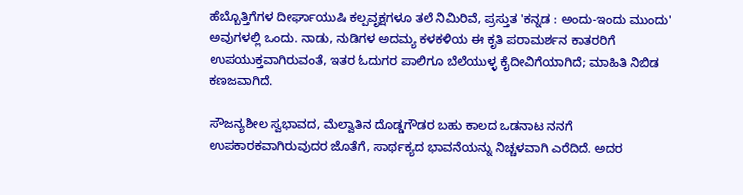ಹೆಬ್ಬೊತ್ತಿಗೆಗಳ ದೀರ್ಘಾಯುಷಿ ಕಲ್ಪವೃಕ್ಷಗಳೂ ತಲೆ ನಿಮಿರಿವೆ, ಪ್ರಸ್ತುತ 'ಕನ್ನಡ : ಅಂದು-ಇಂದು ಮುಂದು' ಅವುಗಳಲ್ಲಿ ಒಂದು. ನಾಡು, ನುಡಿಗಳ ಅದಮ್ಯ ಕಳಕಳಿಯ ಈ ಕೃತಿ ಪರಾಮರ್ಶನ ಕಾತರರಿಗೆ ಉಪಯುಕ್ತವಾಗಿರುವಂತೆ, ಇತರ ಓದುಗರ ಪಾಲಿಗೂ ಬೆಲೆಯುಳ್ಳ ಕೈದೀವಿಗೆಯಾಗಿದೆ; ಮಾಹಿತಿ ನಿಬಿಡ ಕಣಜವಾಗಿದೆ.

ಸೌಜನ್ಯಶೀಲ ಸ್ವಭಾವದ, ಮೆಲ್ವಾತಿನ ದೊಡ್ಡಗೌಡರ ಬಹು ಕಾಲದ ಒಡನಾಟ ನನಗೆ ಉಪಕಾರಕವಾಗಿರುವುದರ ಜೊತೆಗೆ, ಸಾರ್ಥಕ್ಯದ ಭಾವನೆಯನ್ನು ನಿಚ್ಚಳವಾಗಿ ಎರೆದಿದೆ. ಅದರ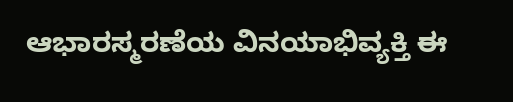ಆಭಾರಸ್ಮರಣೆಯ ವಿನಯಾಭಿವ್ಯಕ್ತಿ ಈ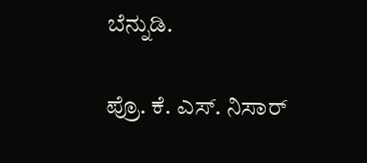ಬೆನ್ನುಡಿ.

ಪ್ರೊ. ಕೆ. ಎಸ್. ನಿಸಾರ್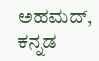ಅಹಮದ್,
ಕನ್ನಡ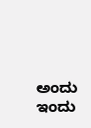ಅಂದು ಇಂದು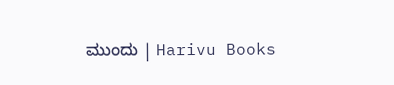ಮುಂದು | Harivu Books